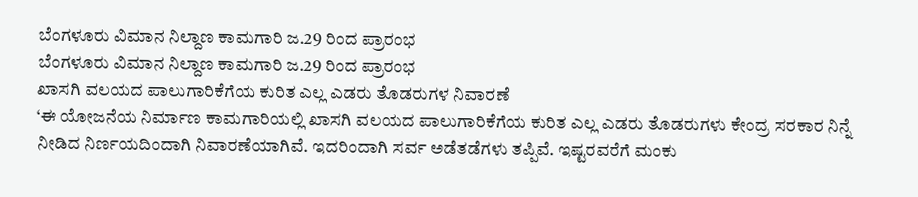ಬೆಂಗಳೂರು ವಿಮಾನ ನಿಲ್ದಾಣ ಕಾಮಗಾರಿ ಜ.29 ರಿಂದ ಪ್ರಾರಂಭ
ಬೆಂಗಳೂರು ವಿಮಾನ ನಿಲ್ದಾಣ ಕಾಮಗಾರಿ ಜ.29 ರಿಂದ ಪ್ರಾರಂಭ
ಖಾಸಗಿ ವಲಯದ ಪಾಲುಗಾರಿಕೆಗೆಯ ಕುರಿತ ಎಲ್ಲ ಎಡರು ತೊಡರುಗಳ ನಿವಾರಣೆ
‘ಈ ಯೋಜನೆಯ ನಿರ್ಮಾಣ ಕಾಮಗಾರಿಯಲ್ಲಿ ಖಾಸಗಿ ವಲಯದ ಪಾಲುಗಾರಿಕೆಗೆಯ ಕುರಿತ ಎಲ್ಲ ಎಡರು ತೊಡರುಗಳು ಕೇಂದ್ರ ಸರಕಾರ ನಿನ್ನೆ ನೀಡಿದ ನಿರ್ಣಯದಿಂದಾಗಿ ನಿವಾರಣೆಯಾಗಿವೆ. ಇದರಿಂದಾಗಿ ಸರ್ವ ಅಡೆತಡೆಗಳು ತಪ್ಪಿವೆ. ಇಷ್ಟರವರೆಗೆ ಮಂಕು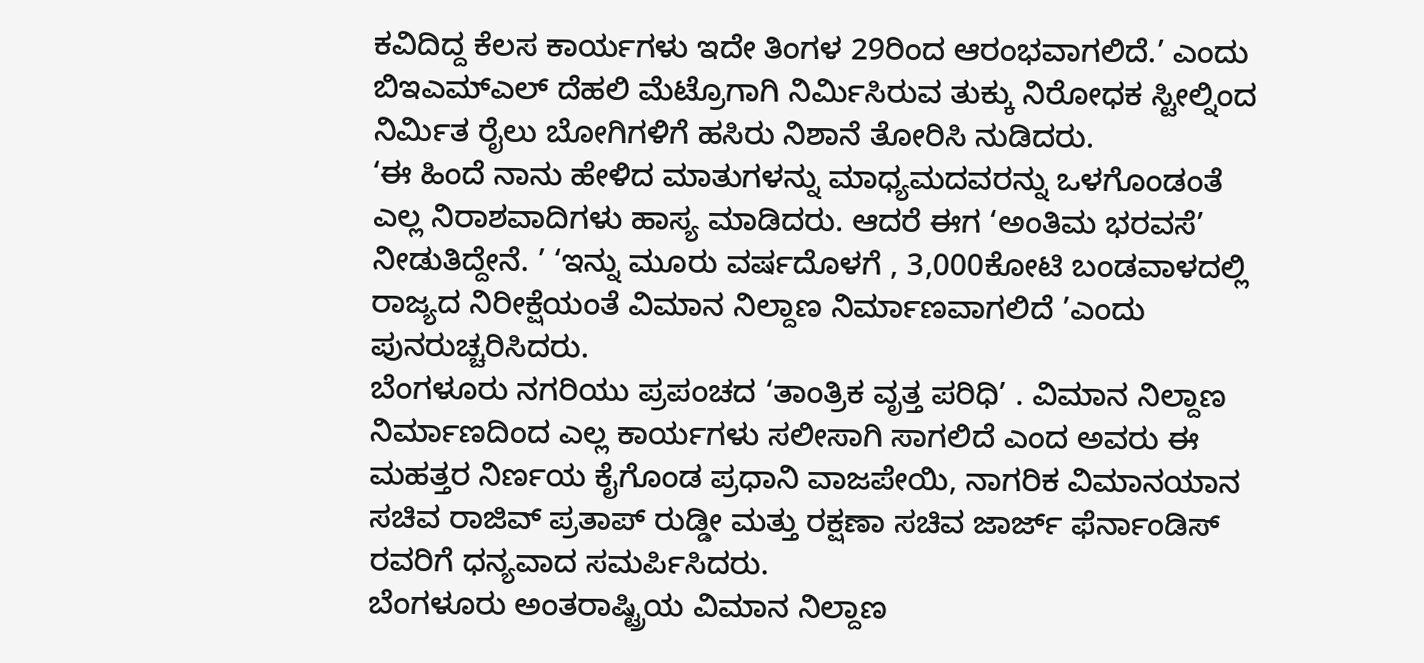ಕವಿದಿದ್ದ ಕೆಲಸ ಕಾರ್ಯಗಳು ಇದೇ ತಿಂಗಳ 29ರಿಂದ ಆರಂಭವಾಗಲಿದೆ.’ ಎಂದು ಬಿಇಎಮ್ಎಲ್ ದೆಹಲಿ ಮೆಟ್ರೊಗಾಗಿ ನಿರ್ಮಿಸಿರುವ ತುಕ್ಕು ನಿರೋಧಕ ಸ್ಟೀಲ್ನಿಂದ ನಿರ್ಮಿತ ರೈಲು ಬೋಗಿಗಳಿಗೆ ಹಸಿರು ನಿಶಾನೆ ತೋರಿಸಿ ನುಡಿದರು.
‘ಈ ಹಿಂದೆ ನಾನು ಹೇಳಿದ ಮಾತುಗಳನ್ನು ಮಾಧ್ಯಮದವರನ್ನು ಒಳಗೊಂಡಂತೆ ಎಲ್ಲ ನಿರಾಶವಾದಿಗಳು ಹಾಸ್ಯ ಮಾಡಿದರು. ಆದರೆ ಈಗ ‘ಅಂತಿಮ ಭರವಸೆ’ ನೀಡುತಿದ್ದೇನೆ. ’ ‘ಇನ್ನು ಮೂರು ವರ್ಷದೊಳಗೆ , 3,000ಕೋಟಿ ಬಂಡವಾಳದಲ್ಲಿ ರಾಜ್ಯದ ನಿರೀಕ್ಷೆಯಂತೆ ವಿಮಾನ ನಿಲ್ದಾಣ ನಿರ್ಮಾಣವಾಗಲಿದೆ ’ಎಂದು ಪುನರುಚ್ಚರಿಸಿದರು.
ಬೆಂಗಳೂರು ನಗರಿಯು ಪ್ರಪಂಚದ ‘ತಾಂತ್ರಿಕ ವೃತ್ತ ಪರಿಧಿ’ . ವಿಮಾನ ನಿಲ್ದಾಣ ನಿರ್ಮಾಣದಿಂದ ಎಲ್ಲ ಕಾರ್ಯಗಳು ಸಲೀಸಾಗಿ ಸಾಗಲಿದೆ ಎಂದ ಅವರು ಈ ಮಹತ್ತರ ನಿರ್ಣಯ ಕೈಗೊಂಡ ಪ್ರಧಾನಿ ವಾಜಪೇಯಿ, ನಾಗರಿಕ ವಿಮಾನಯಾನ ಸಚಿವ ರಾಜಿವ್ ಪ್ರತಾಪ್ ರುಡ್ಡೀ ಮತ್ತು ರಕ್ಷಣಾ ಸಚಿವ ಜಾರ್ಜ್ ಫೆರ್ನಾಂಡಿಸ್ ರವರಿಗೆ ಧನ್ಯವಾದ ಸಮರ್ಪಿಸಿದರು.
ಬೆಂಗಳೂರು ಅಂತರಾಷ್ಟ್ರಿಯ ವಿಮಾನ ನಿಲ್ದಾಣ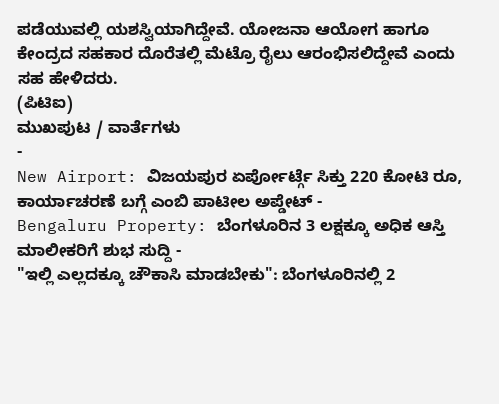ಪಡೆಯುವಲ್ಲಿ ಯಶಸ್ವಿಯಾಗಿದ್ದೇವೆ. ಯೋಜನಾ ಆಯೋಗ ಹಾಗೂ ಕೇಂದ್ರದ ಸಹಕಾರ ದೊರೆತಲ್ಲಿ ಮೆಟ್ರೊ ರೈಲು ಆರಂಭಿಸಲಿದ್ದೇವೆ ಎಂದು ಸಹ ಹೇಳಿದರು.
(ಪಿಟಿಐ)
ಮುಖಪುಟ / ವಾರ್ತೆಗಳು
-
New Airport: ವಿಜಯಪುರ ಏರ್ಪೋರ್ಟ್ಗೆ ಸಿಕ್ತು 220 ಕೋಟಿ ರೂ, ಕಾರ್ಯಾಚರಣೆ ಬಗ್ಗೆ ಎಂಬಿ ಪಾಟೀಲ ಅಪ್ಡೇಟ್ -
Bengaluru Property: ಬೆಂಗಳೂರಿನ 3 ಲಕ್ಷಕ್ಕೂ ಅಧಿಕ ಆಸ್ತಿ ಮಾಲೀಕರಿಗೆ ಶುಭ ಸುದ್ದಿ -
"ಇಲ್ಲಿ ಎಲ್ಲದಕ್ಕೂ ಚೌಕಾಸಿ ಮಾಡಬೇಕು": ಬೆಂಗಳೂರಿನಲ್ಲಿ 2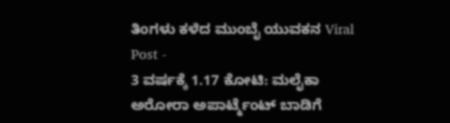ತಿಂಗಳು ಕಳೆದ ಮುಂಬೈ ಯುವಕನ Viral Post -
3 ವರ್ಷಕ್ಕೆ 1.17 ಕೋಟಿ: ಮಲೈಕಾ ಅರೋರಾ ಅಪಾರ್ಟ್ಮೆಂಟ್ ಬಾಡಿಗೆ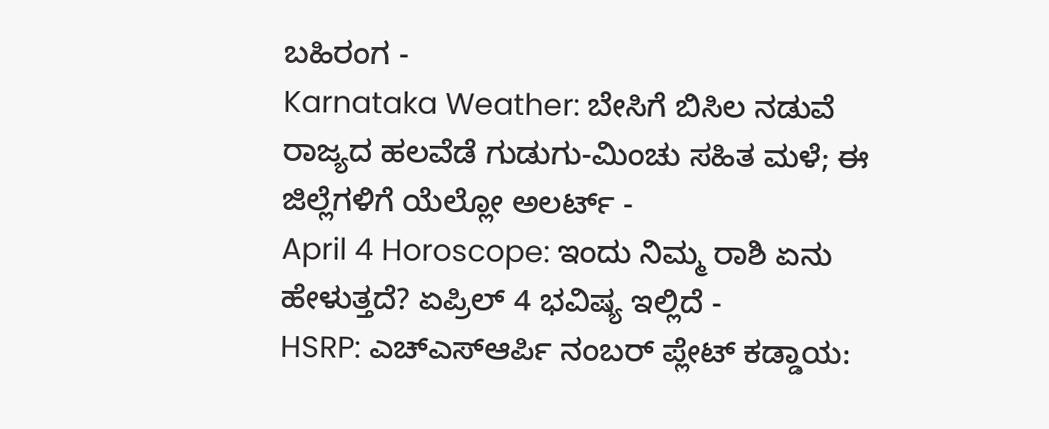ಬಹಿರಂಗ -
Karnataka Weather: ಬೇಸಿಗೆ ಬಿಸಿಲ ನಡುವೆ ರಾಜ್ಯದ ಹಲವೆಡೆ ಗುಡುಗು-ಮಿಂಚು ಸಹಿತ ಮಳೆ; ಈ ಜಿಲ್ಲೆಗಳಿಗೆ ಯೆಲ್ಲೋ ಅಲರ್ಟ್ -
April 4 Horoscope: ಇಂದು ನಿಮ್ಮ ರಾಶಿ ಏನು ಹೇಳುತ್ತದೆ? ಏಪ್ರಿಲ್ 4 ಭವಿಷ್ಯ ಇಲ್ಲಿದೆ -
HSRP: ಎಚ್ಎಸ್ಆರ್ಪಿ ನಂಬರ್ ಪ್ಲೇಟ್ ಕಡ್ಡಾಯ: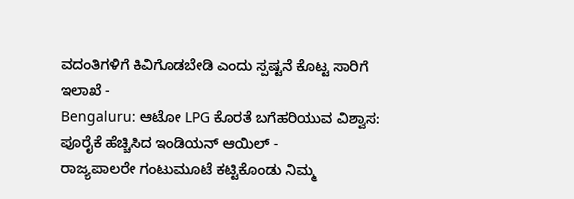ವದಂತಿಗಳಿಗೆ ಕಿವಿಗೊಡಬೇಡಿ ಎಂದು ಸ್ಪಷ್ಟನೆ ಕೊಟ್ಟ ಸಾರಿಗೆ ಇಲಾಖೆ -
Bengaluru: ಆಟೋ LPG ಕೊರತೆ ಬಗೆಹರಿಯುವ ವಿಶ್ವಾಸ: ಪೂರೈಕೆ ಹೆಚ್ಚಿಸಿದ ಇಂಡಿಯನ್ ಆಯಿಲ್ -
ರಾಜ್ಯಪಾಲರೇ ಗಂಟುಮೂಟೆ ಕಟ್ಟಿಕೊಂಡು ನಿಮ್ಮ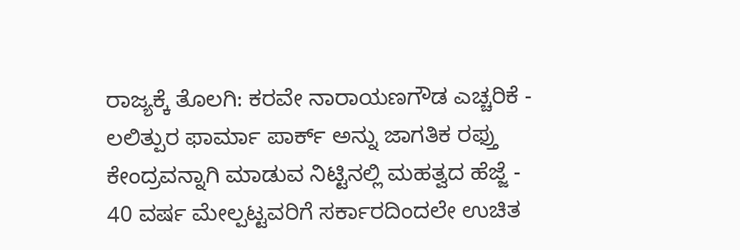ರಾಜ್ಯಕ್ಕೆ ತೊಲಗಿ: ಕರವೇ ನಾರಾಯಣಗೌಡ ಎಚ್ಚರಿಕೆ -
ಲಲಿತ್ಪುರ ಫಾರ್ಮಾ ಪಾರ್ಕ್ ಅನ್ನು ಜಾಗತಿಕ ರಫ್ತು ಕೇಂದ್ರವನ್ನಾಗಿ ಮಾಡುವ ನಿಟ್ಟಿನಲ್ಲಿ ಮಹತ್ವದ ಹೆಜ್ಜೆ -
40 ವರ್ಷ ಮೇಲ್ಪಟ್ಟವರಿಗೆ ಸರ್ಕಾರದಿಂದಲೇ ಉಚಿತ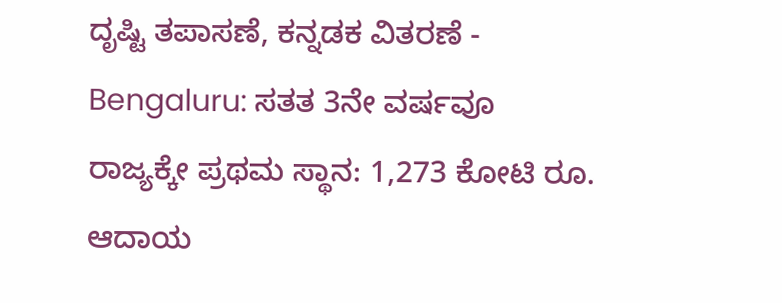ದೃಷ್ಟಿ ತಪಾಸಣೆ, ಕನ್ನಡಕ ವಿತರಣೆ -
Bengaluru: ಸತತ 3ನೇ ವರ್ಷವೂ ರಾಜ್ಯಕ್ಕೇ ಪ್ರಥಮ ಸ್ಥಾನ: 1,273 ಕೋಟಿ ರೂ. ಆದಾಯ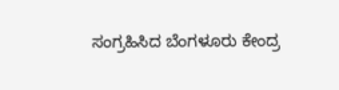ಸಂಗ್ರಹಿಸಿದ ಬೆಂಗಳೂರು ಕೇಂದ್ರ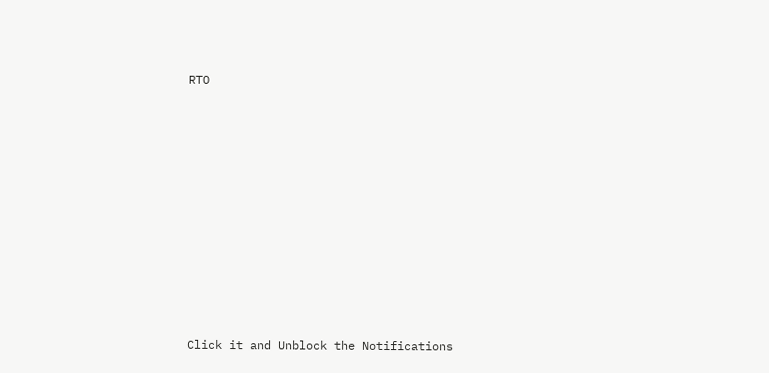RTO












Click it and Unblock the Notifications